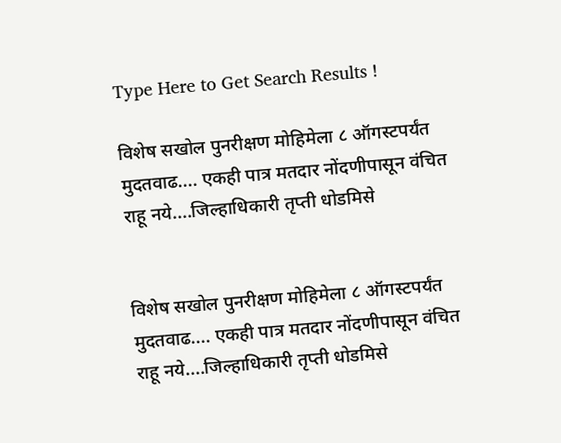Type Here to Get Search Results !

विशेष सखोल पुनरीक्षण मोहिमेला ८ ऑगस्टपर्यंत मुदतवाढ.... एकही पात्र मतदार नोंदणीपासून वंचित राहू नये....जिल्हाधिकारी तृप्ती धोडमिसे


विशेष सखोल पुनरीक्षण मोहिमेला ८ ऑगस्टपर्यंत मुदतवाढ.... एकही पात्र मतदार नोंदणीपासून वंचित राहू नये....जिल्हाधिकारी तृप्ती धोडमिसे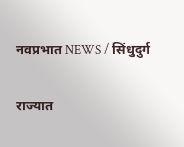नवप्रभात NEWS / सिंधुदुर्ग

राज्यात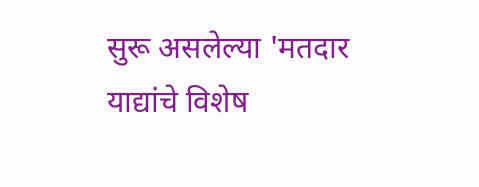सुरू असलेल्या 'मतदार याद्यांचे विशेष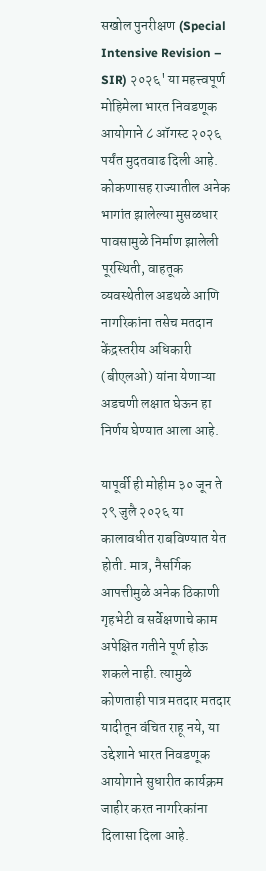सखोल पुनरीक्षण (Special Intensive Revision – SIR) २०२६' या महत्त्वपूर्ण मोहिमेला भारत निवडणूक आयोगाने ८ ऑगस्ट २०२६ पर्यंत मुदतवाढ दिली आहे. कोकणासह राज्यातील अनेक भागांत झालेल्या मुसळधार पावसामुळे निर्माण झालेली पूरस्थिती, वाहतूक व्यवस्थेतील अडथळे आणि नागरिकांना तसेच मतदान केंद्रस्तरीय अधिकारी (बीएलओ) यांना येणाऱ्या अडचणी लक्षात घेऊन हा निर्णय घेण्यात आला आहे.

यापूर्वी ही मोहीम ३० जून ते २९ जुलै २०२६ या कालावधीत राबविण्यात येत होती. मात्र, नैसर्गिक आपत्तीमुळे अनेक ठिकाणी गृहभेटी व सर्वेक्षणाचे काम अपेक्षित गतीने पूर्ण होऊ शकले नाही. त्यामुळे कोणताही पात्र मतदार मतदार यादीतून वंचित राहू नये, या उद्देशाने भारत निवडणूक आयोगाने सुधारीत कार्यक्रम जाहीर करत नागरिकांना दिलासा दिला आहे.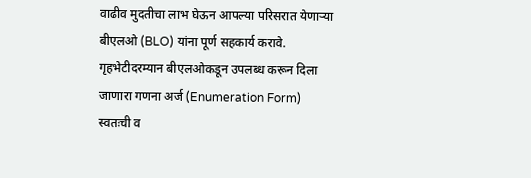वाढीव मुदतीचा लाभ घेऊन आपल्या परिसरात येणाऱ्या बीएलओ (BLO) यांना पूर्ण सहकार्य करावे. गृहभेटीदरम्यान बीएलओकडून उपलब्ध करून दिला जाणारा गणना अर्ज (Enumeration Form) स्वतःची व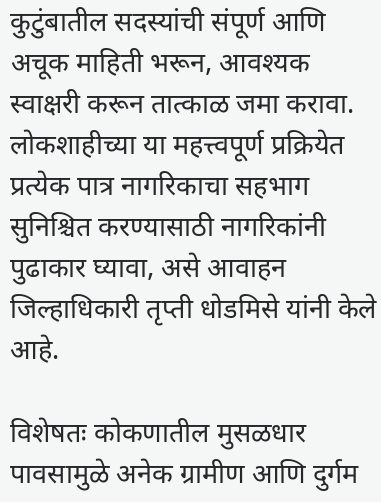कुटुंबातील सदस्यांची संपूर्ण आणि अचूक माहिती भरून, आवश्यक स्वाक्षरी करून तात्काळ जमा करावा. लोकशाहीच्या या महत्त्वपूर्ण प्रक्रियेत प्रत्येक पात्र नागरिकाचा सहभाग सुनिश्चित करण्यासाठी नागरिकांनी पुढाकार घ्यावा, असे आवाहन जिल्हाधिकारी तृप्ती धोडमिसे यांनी केले आहे.

विशेषतः कोकणातील मुसळधार पावसामुळे अनेक ग्रामीण आणि दुर्गम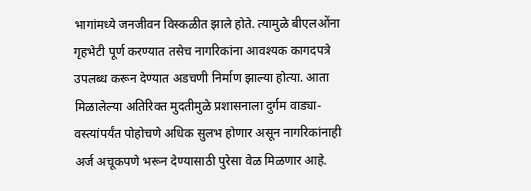भागांमध्ये जनजीवन विस्कळीत झाले होते. त्यामुळे बीएलओंना गृहभेटी पूर्ण करण्यात तसेच नागरिकांना आवश्यक कागदपत्रे उपलब्ध करून देण्यात अडचणी निर्माण झाल्या होत्या. आता मिळालेल्या अतिरिक्त मुदतीमुळे प्रशासनाला दुर्गम वाड्या-वस्त्यांपर्यंत पोहोचणे अधिक सुलभ होणार असून नागरिकांनाही अर्ज अचूकपणे भरून देण्यासाठी पुरेसा वेळ मिळणार आहे.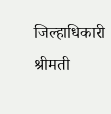जिल्हाधिकारी श्रीमती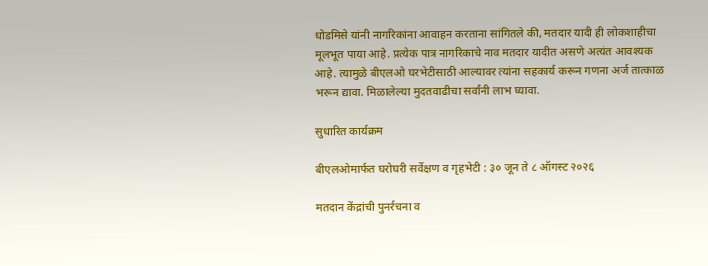धोडमिसे यांनी नागरिकांना आवाहन करताना सांगितले की, मतदार यादी ही लोकशाहीचा मूलभूत पाया आहे. प्रत्येक पात्र नागरिकाचे नाव मतदार यादीत असणे अत्यंत आवश्यक आहे. त्यामुळे बीएलओ घरभेटीसाठी आल्यावर त्यांना सहकार्य करून गणना अर्ज तात्काळ भरून द्यावा. मिळालेल्या मुदतवाढीचा सर्वांनी लाभ घ्यावा.

सुधारित कार्यक्रम

बीएलओमार्फत घरोघरी सर्वेक्षण व गृहभेटी : ३० जून ते ८ ऑगस्ट २०२६

मतदान केंद्रांची पुनर्रचना व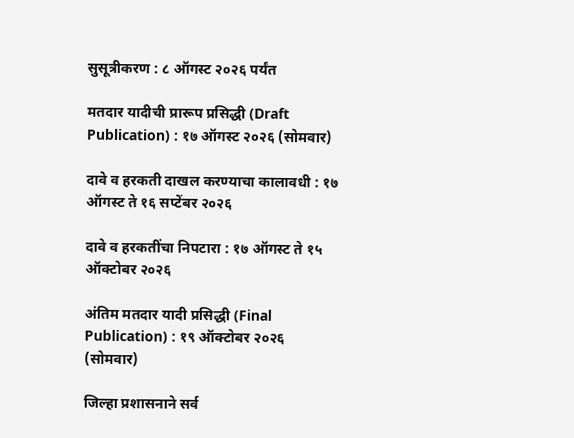सुसूत्रीकरण : ८ ऑगस्ट २०२६ पर्यंत

मतदार यादीची प्रारूप प्रसिद्धी (Draft Publication) : १७ ऑगस्ट २०२६ (सोमवार)

दावे व हरकती दाखल करण्याचा कालावधी : १७ ऑगस्ट ते १६ सप्टेंबर २०२६

दावे व हरकतींचा निपटारा : १७ ऑगस्ट ते १५ ऑक्टोबर २०२६

अंतिम मतदार यादी प्रसिद्धी (Final Publication) : १९ ऑक्टोबर २०२६ (सोमवार)

जिल्हा प्रशासनाने सर्व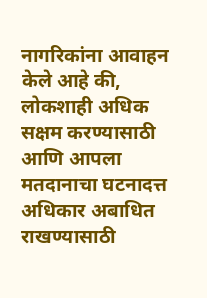नागरिकांना आवाहन केले आहे की, लोकशाही अधिक सक्षम करण्यासाठी आणि आपला मतदानाचा घटनादत्त अधिकार अबाधित राखण्यासाठी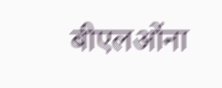बीएलओंना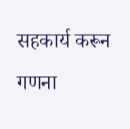सहकार्य करून गणना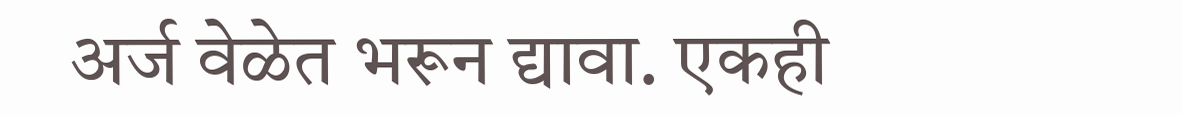अर्ज वेळेत भरून द्यावा. एकही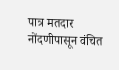पात्र मतदार नोंदणीपासून वंचित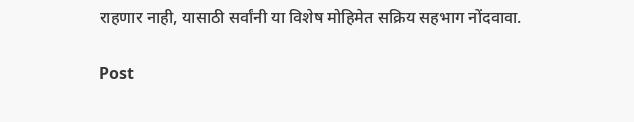राहणार नाही, यासाठी सर्वांनी या विशेष मोहिमेत सक्रिय सहभाग नोंदवावा.

Post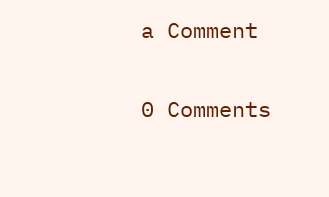a Comment

0 Comments